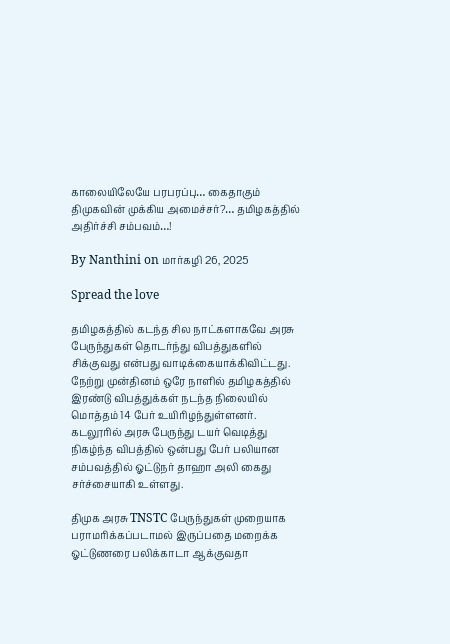காலையிலேயே பரபரப்பு… கைதாகும் திமுகவின் முக்கிய அமைச்சர்?… தமிழகத்தில் அதிர்ச்சி சம்பவம்…!

By Nanthini on மார்கழி 26, 2025

Spread the love

தமிழகத்தில் கடந்த சில நாட்களாகவே அரசு பேருந்துகள் தொடர்ந்து விபத்துகளில் சிக்குவது என்பது வாடிக்கையாக்கிவிட்டது. நேற்று முன்தினம் ஒரே நாளில் தமிழகத்தில் இரண்டு விபத்துக்கள் நடந்த நிலையில் மொத்தம் 14 பேர் உயிரிழந்துள்ளனர். கடலூரில் அரசு பேருந்து டயர் வெடித்து நிகழ்ந்த விபத்தில் ஒன்பது பேர் பலியான சம்பவத்தில் ஓட்டுநர் தாஹா அலி கைது சர்ச்சையாகி உள்ளது.

திமுக அரசு TNSTC பேருந்துகள் முறையாக பராமரிக்கப்படாமல் இருப்பதை மறைக்க ஓட்டுணரை பலிக்காடா ஆக்குவதா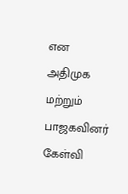என அதிமுக மற்றும் பாஜகவினர் கேள்வி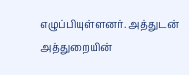எழுப்பியுள்ளனர். அத்துடன் அத்துறையின்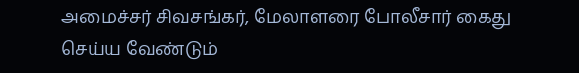அமைச்சர் சிவசங்கர், மேலாளரை போலீசார் கைது செய்ய வேண்டும்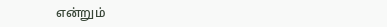என்றும்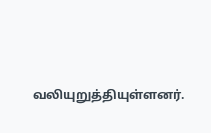வலியுறுத்தியுள்ளனர்.